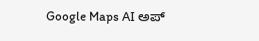Google Maps AI ಅಪ್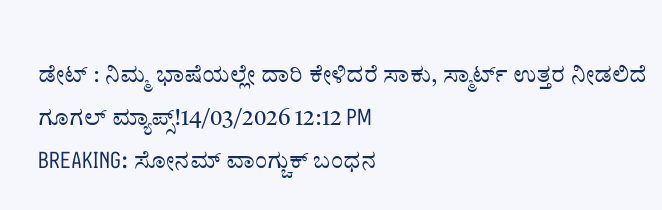ಡೇಟ್ : ನಿಮ್ಮ ಭಾಷೆಯಲ್ಲೇ ದಾರಿ ಕೇಳಿದರೆ ಸಾಕು, ಸ್ಮಾರ್ಟ್ ಉತ್ತರ ನೀಡಲಿದೆ ಗೂಗಲ್ ಮ್ಯಾಪ್ಸ್!14/03/2026 12:12 PM
BREAKING: ಸೋನಮ್ ವಾಂಗ್ಚುಕ್ ಬಂಧನ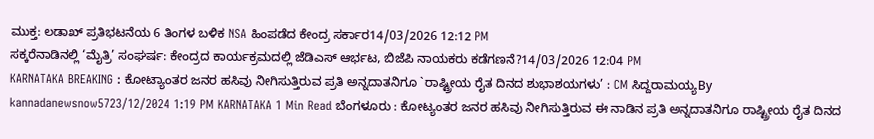ಮುಕ್ತ: ಲಡಾಖ್ ಪ್ರತಿಭಟನೆಯ 6 ತಿಂಗಳ ಬಳಿಕ NSA ಹಿಂಪಡೆದ ಕೇಂದ್ರ ಸರ್ಕಾರ14/03/2026 12:12 PM
ಸಕ್ಕರೆನಾಡಿನಲ್ಲಿ ‘ಮೈತ್ರಿ’ ಸಂಘರ್ಷ: ಕೇಂದ್ರದ ಕಾರ್ಯಕ್ರಮದಲ್ಲಿ ಜೆಡಿಎಸ್ ಆರ್ಭಟ, ಬಿಜೆಪಿ ನಾಯಕರು ಕಡೆಗಣನೆ?14/03/2026 12:04 PM
KARNATAKA BREAKING : ಕೋಟ್ಯಾಂತರ ಜನರ ಹಸಿವು ನೀಗಿಸುತ್ತಿರುವ ಪ್ರತಿ ಅನ್ನದಾತನಿಗೂ `ರಾಷ್ಟ್ರೀಯ ರೈತ ದಿನದ ಶುಭಾಶಯಗಳು’ : CM ಸಿದ್ದರಾಮಯ್ಯBy kannadanewsnow5723/12/2024 1:19 PM KARNATAKA 1 Min Read ಬೆಂಗಳೂರು : ಕೋಟ್ಯಂತರ ಜನರ ಹಸಿವು ನೀಗಿಸುತ್ತಿರುವ ಈ ನಾಡಿನ ಪ್ರತಿ ಅನ್ನದಾತನಿಗೂ ರಾಷ್ಟ್ರೀಯ ರೈತ ದಿನದ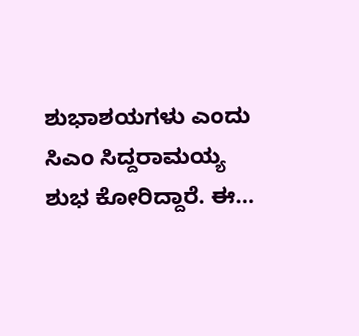ಶುಭಾಶಯಗಳು ಎಂದು ಸಿಎಂ ಸಿದ್ದರಾಮಯ್ಯ ಶುಭ ಕೋರಿದ್ದಾರೆ. ಈ…